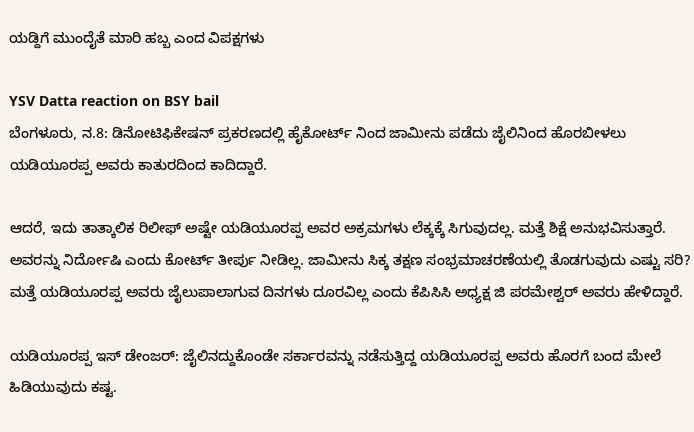ಯಡ್ದಿಗೆ ಮುಂದೈತೆ ಮಾರಿ ಹಬ್ಬ ಎಂದ ವಿಪಕ್ಷಗಳು

YSV Datta reaction on BSY bail
ಬೆಂಗಳೂರು, ನ.8: ಡಿನೋಟಿಫಿಕೇಷನ್ ಪ್ರಕರಣದಲ್ಲಿ ಹೈಕೋರ್ಟ್ ನಿಂದ ಜಾಮೀನು ಪಡೆದು ಜೈಲಿನಿಂದ ಹೊರಬೀಳಲು ಯಡಿಯೂರಪ್ಪ ಅವರು ಕಾತುರದಿಂದ ಕಾದಿದ್ದಾರೆ.

ಆದರೆ, ಇದು ತಾತ್ಕಾಲಿಕ ರಿಲೀಫ್ ಅಷ್ಟೇ ಯಡಿಯೂರಪ್ಪ ಅವರ ಅಕ್ರಮಗಳು ಲೆಕ್ಕಕ್ಕೆ ಸಿಗುವುದಲ್ಲ. ಮತ್ತೆ ಶಿಕ್ಷೆ ಅನುಭವಿಸುತ್ತಾರೆ. ಅವರನ್ನು ನಿರ್ದೋಷಿ ಎಂದು ಕೋರ್ಟ್ ತೀರ್ಪು ನೀಡಿಲ್ಲ. ಜಾಮೀನು ಸಿಕ್ಕ ತಕ್ಷಣ ಸಂಭ್ರಮಾಚರಣೆಯಲ್ಲಿ ತೊಡಗುವುದು ಎಷ್ಟು ಸರಿ? ಮತ್ತೆ ಯಡಿಯೂರಪ್ಪ ಅವರು ಜೈಲುಪಾಲಾಗುವ ದಿನಗಳು ದೂರವಿಲ್ಲ ಎಂದು ಕೆಪಿಸಿಸಿ ಅಧ್ಯಕ್ಷ ಜಿ ಪರಮೇಶ್ವರ್ ಅವರು ಹೇಳಿದ್ದಾರೆ.

ಯಡಿಯೂರಪ್ಪ ಇಸ್ ಡೇಂಜರ್: ಜೈಲಿನದ್ದುಕೊಂಡೇ ಸರ್ಕಾರವನ್ನು ನಡೆಸುತ್ತಿದ್ದ ಯಡಿಯೂರಪ್ಪ ಅವರು ಹೊರಗೆ ಬಂದ ಮೇಲೆ ಹಿಡಿಯುವುದು ಕಷ್ಟ.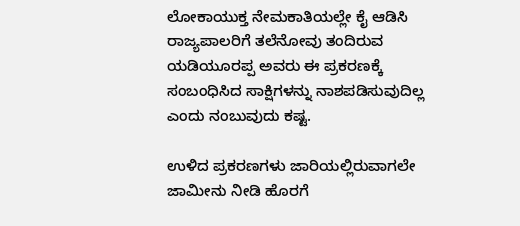ಲೋಕಾಯುಕ್ತ ನೇಮಕಾತಿಯಲ್ಲೇ ಕೈ ಆಡಿಸಿ ರಾಜ್ಯಪಾಲರಿಗೆ ತಲೆನೋವು ತಂದಿರುವ ಯಡಿಯೂರಪ್ಪ ಅವರು ಈ ಪ್ರಕರಣಕ್ಕೆ ಸಂಬಂಧಿಸಿದ ಸಾಕ್ಷಿಗಳನ್ನು ನಾಶಪಡಿಸುವುದಿಲ್ಲ ಎಂದು ನಂಬುವುದು ಕಷ್ಟ.

ಉಳಿದ ಪ್ರಕರಣಗಳು ಜಾರಿಯಲ್ಲಿರುವಾಗಲೇ ಜಾಮೀನು ನೀಡಿ ಹೊರಗೆ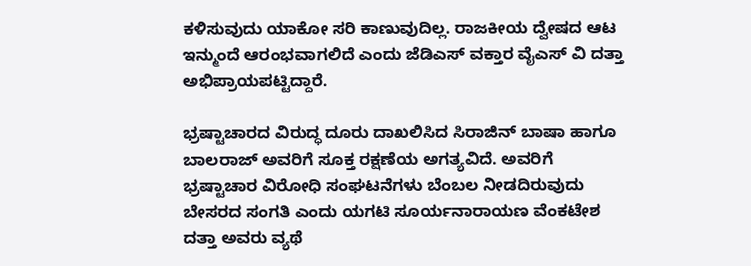ಕಳಿಸುವುದು ಯಾಕೋ ಸರಿ ಕಾಣುವುದಿಲ್ಲ. ರಾಜಕೀಯ ದ್ವೇಷದ ಆಟ ಇನ್ಮುಂದೆ ಆರಂಭವಾಗಲಿದೆ ಎಂದು ಜೆಡಿಎಸ್ ವಕ್ತಾರ ವೈಎಸ್ ವಿ ದತ್ತಾ ಅಭಿಪ್ರಾಯಪಟ್ಟಿದ್ದಾರೆ.

ಭ್ರಷ್ಟಾಚಾರದ ವಿರುದ್ಧ ದೂರು ದಾಖಲಿಸಿದ ಸಿರಾಜಿನ್ ಬಾಷಾ ಹಾಗೂ ಬಾಲರಾಜ್ ಅವರಿಗೆ ಸೂಕ್ತ ರಕ್ಷಣೆಯ ಅಗತ್ಯವಿದೆ. ಅವರಿಗೆ ಭ್ರಷ್ಟಾಚಾರ ವಿರೋಧಿ ಸಂಘಟನೆಗಳು ಬೆಂಬಲ ನೀಡದಿರುವುದು ಬೇಸರದ ಸಂಗತಿ ಎಂದು ಯಗಟಿ ಸೂರ್ಯನಾರಾಯಣ ವೆಂಕಟೇಶ ದತ್ತಾ ಅವರು ವ್ಯಥೆ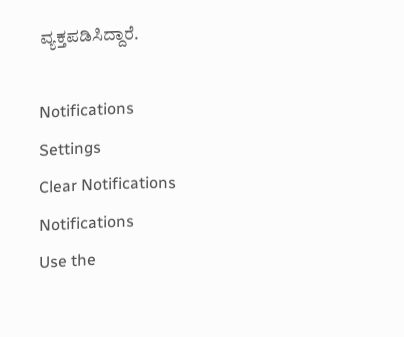ವ್ಯಕ್ತಪಡಿಸಿದ್ದಾರೆ.

Notifications
Settings
Clear Notifications
Notifications
Use the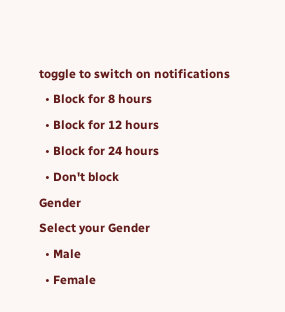toggle to switch on notifications
  • Block for 8 hours
  • Block for 12 hours
  • Block for 24 hours
  • Don't block
Gender
Select your Gender
  • Male
  • Female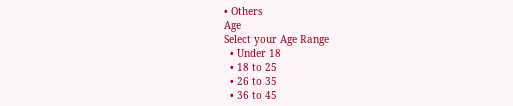• Others
Age
Select your Age Range
  • Under 18
  • 18 to 25
  • 26 to 35
  • 36 to 45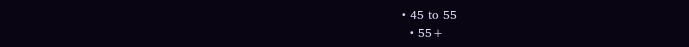• 45 to 55
  • 55+